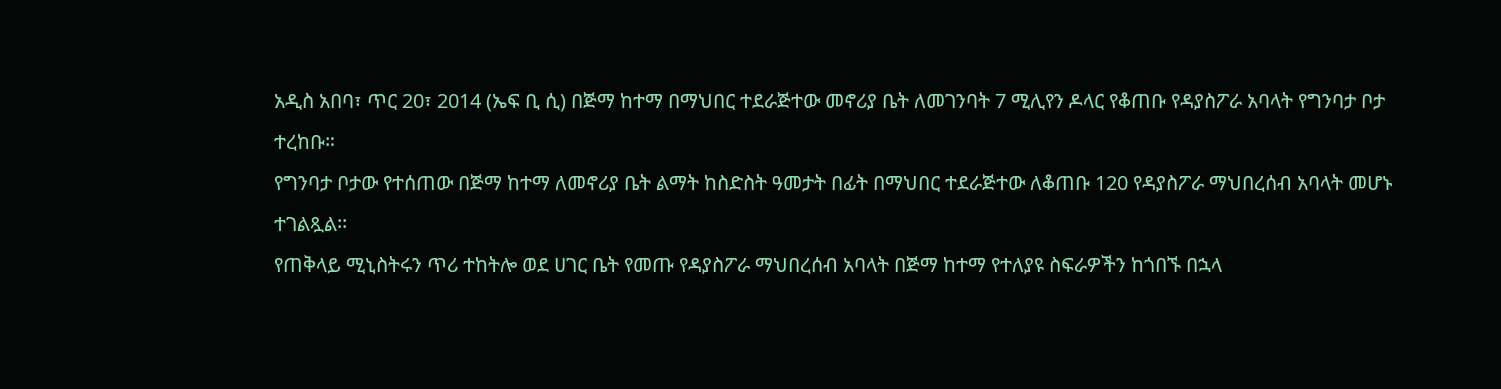አዲስ አበባ፣ ጥር 20፣ 2014 (ኤፍ ቢ ሲ) በጅማ ከተማ በማህበር ተደራጅተው መኖሪያ ቤት ለመገንባት 7 ሚሊየን ዶላር የቆጠቡ የዳያስፖራ አባላት የግንባታ ቦታ ተረከቡ።
የግንባታ ቦታው የተሰጠው በጅማ ከተማ ለመኖሪያ ቤት ልማት ከስድስት ዓመታት በፊት በማህበር ተደራጅተው ለቆጠቡ 120 የዳያስፖራ ማህበረሰብ አባላት መሆኑ ተገልጿል፡፡
የጠቅላይ ሚኒስትሩን ጥሪ ተከትሎ ወደ ሀገር ቤት የመጡ የዳያስፖራ ማህበረሰብ አባላት በጅማ ከተማ የተለያዩ ስፍራዎችን ከጎበኙ በኋላ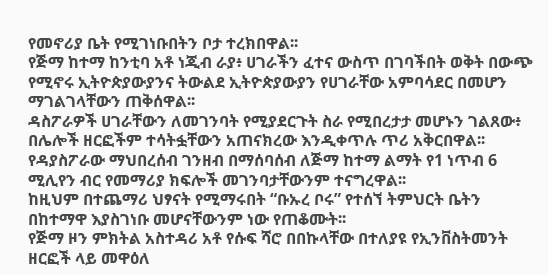የመኖሪያ ቤት የሚገነቡበትን ቦታ ተረክበዋል፡፡
የጅማ ከተማ ከንቲባ አቶ ነጂብ ራያ፥ ሀገራችን ፈተና ውስጥ በገባችበት ወቅት በውጭ የሚኖሩ ኢትዮጵያውያንና ትውልደ ኢትዮጵያውያን የሀገራቸው አምባሳደር በመሆን ማገልገላቸውን ጠቅሰዋል፡፡
ዳስፖራዎች ሀገራቸውን ለመገንባት የሚያደርጉት ስራ የሚበረታታ መሆኑን ገልጸው፥ በሌሎች ዘርፎችም ተሳትፏቸውን አጠናክረው እንዲቀጥሉ ጥሪ አቅርበዋል፡፡
የዳያስፖራው ማህበረሰብ ገንዘብ በማሰባሰብ ለጅማ ከተማ ልማት የ1 ነጥብ 6 ሚሊየን ብር የመማሪያ ክፍሎች መገንባታቸውንም ተናግረዋል፡፡
ከዚህም በተጨማሪ ህፃናት የሚማሩበት “ቡኡረ ቦሩ” የተሰኘ ትምህርት ቤትን በከተማዋ እያስገነቡ መሆናቸውንም ነው የጠቆሙት፡፡
የጅማ ዞን ምክትል አስተዳሪ አቶ የሱፍ ሻሮ በበኩላቸው በተለያዩ የኢንቨስትመንት ዘርፎች ላይ መዋዕለ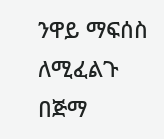ንዋይ ማፍሰስ ለሚፈልጉ በጅማ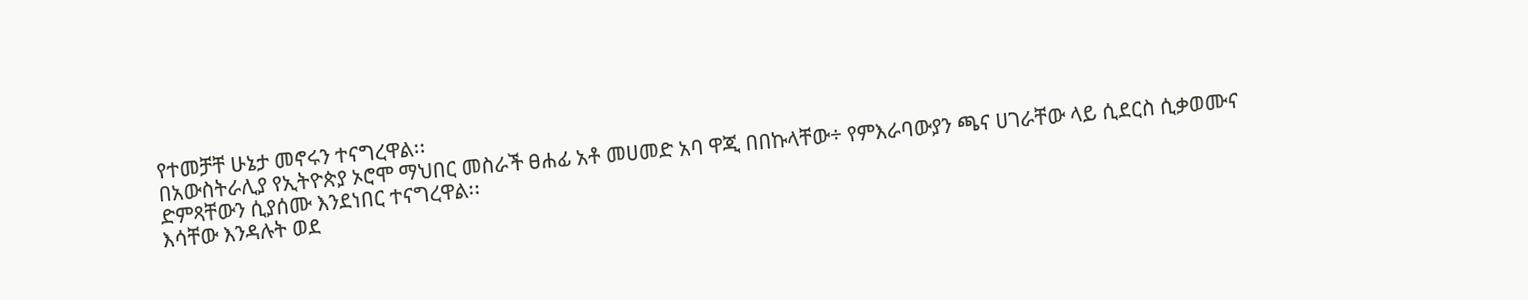የተመቻቸ ሁኔታ መኖሩን ተናግረዋል፡፡
በአውስትራሊያ የኢትዮጵያ ኦሮሞ ማህበር መስራች ፀሐፊ አቶ መሀመድ አባ ዋጂ በበኩላቸው÷ የምእራባውያን ጫና ሀገራቸው ላይ ሲደርስ ሲቃወሙና ድምጻቸውን ሲያሰሙ እንደነበር ተናግረዋል፡፡
እሳቸው እንዳሉት ወደ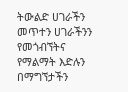ትውልድ ሀገራችን መጥተን ሀገራችንን የመጎብኘትና የማልማት እድሉን በማግኘታችን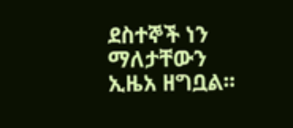ደስተኞች ነን ማለታቸውን ኢዜአ ዘግቧል፡፡